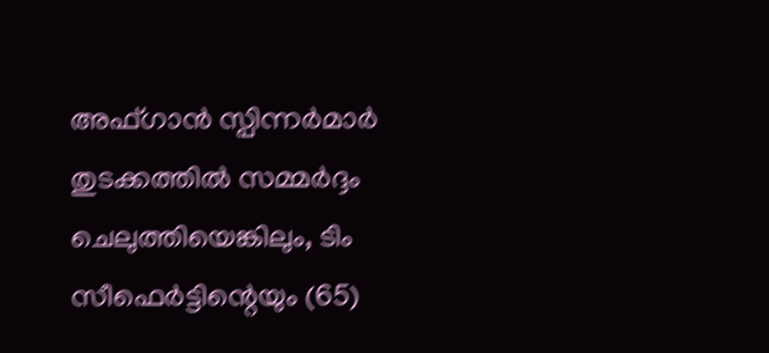അഫ്ഗാന്‍ സ്പിന്നര്‍മാര്‍ തുടക്കത്തില്‍ സമ്മര്‍ദ്ദം ചെലുത്തിയെങ്കിലും, ടിം സീഫെര്‍ട്ടിന്റെയും (65)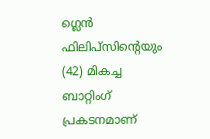ഗ്ലെന്‍ ഫിലിപ്‌സിന്റെയും (42) മികച്ച ബാറ്റിംഗ് പ്രകടനമാണ്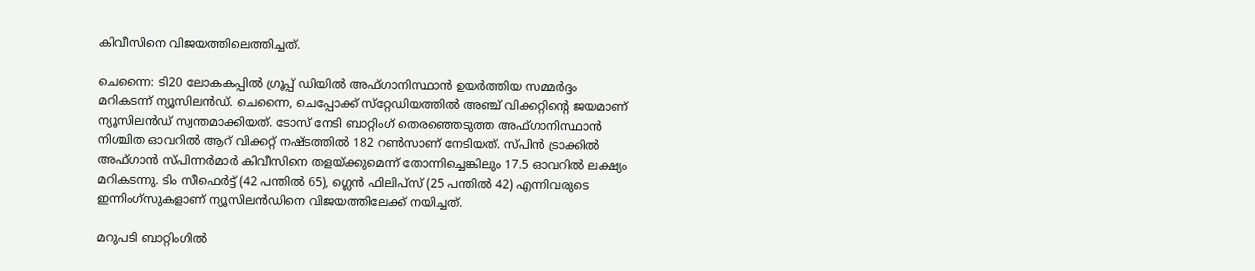കിവീസിനെ വിജയത്തിലെത്തിച്ചത്.

ചെന്നൈ: ടി20 ലോകകപ്പില്‍ ഗ്രൂപ്പ് ഡിയില്‍ അഫ്ഗാനിസ്ഥാന്‍ ഉയര്‍ത്തിയ സമ്മര്‍ദ്ദം മറികടന്ന് ന്യൂസിലന്‍ഡ്. ചെന്നൈ, ചെപ്പോക്ക് സ്‌റ്റേഡിയത്തില്‍ അഞ്ച് വിക്കറ്റിന്റെ ജയമാണ് ന്യൂസിലന്‍ഡ് സ്വന്തമാക്കിയത്. ടോസ് നേടി ബാറ്റിംഗ് തെരഞ്ഞെടുത്ത അഫ്ഗാനിസ്ഥാന്‍ നിശ്ചിത ഓവറില്‍ ആറ് വിക്കറ്റ് നഷ്ടത്തില്‍ 182 റണ്‍സാണ് നേടിയത്. സ്പിന്‍ ട്രാക്കില്‍ അഫ്ഗാന്‍ സ്പിന്നര്‍മാര്‍ കിവീസിനെ തളയ്ക്കുമെന്ന് തോന്നിച്ചെങ്കിലും 17.5 ഓവറില്‍ ലക്ഷ്യം മറികടന്നു. ടിം സീഫെര്‍ട്ട് (42 പന്തില്‍ 65), ഗ്ലെന്‍ ഫിലിപ്‌സ് (25 പന്തില്‍ 42) എന്നിവരുടെ ഇന്നിംഗ്‌സുകളാണ് ന്യൂസിലന്‍ഡിനെ വിജയത്തിലേക്ക് നയിച്ചത്.

മറുപടി ബാറ്റിംഗില്‍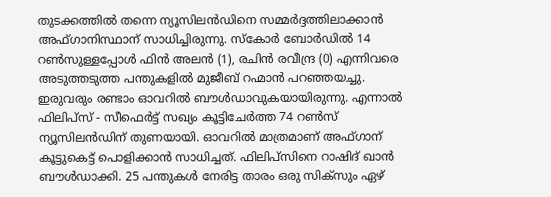തുടക്കത്തില്‍ തന്നെ ന്യൂസിലന്‍ഡിനെ സമ്മര്‍ദ്ദത്തിലാക്കാന്‍ അഫ്ഗാനിസ്ഥാന് സാധിച്ചിരുന്നു. സ്‌കോര്‍ ബോര്‍ഡില്‍ 14 റണ്‍സുള്ളപ്പോള്‍ ഫിന്‍ അലന്‍ (1), രചിന്‍ രവീന്ദ്ര (0) എന്നിവരെ അടുത്തടുത്ത പന്തുകളില്‍ മുജീബ് റഹ്മാന്‍ പറഞ്ഞയച്ചു. ഇരുവരും രണ്ടാം ഓവറില്‍ ബൗള്‍ഡാവുകയായിരുന്നു. എന്നാല്‍ ഫിലിപ്‌സ് - സീഫെര്‍ട്ട് സഖ്യം കൂട്ടിചേര്‍ത്ത 74 റണ്‍സ് ന്യൂസിലന്‍ഡിന് തുണയായി. ഓവറില്‍ മാത്രമാണ് അഫ്ഗാന് കൂട്ടുകെട്ട് പൊളിക്കാന്‍ സാധിച്ചത്. ഫിലിപ്‌സിനെ റാഷിദ് ഖാന്‍ ബൗള്‍ഡാക്കി. 25 പന്തുകള്‍ നേരിട്ട താരം ഒരു സിക്‌സും ഏഴ്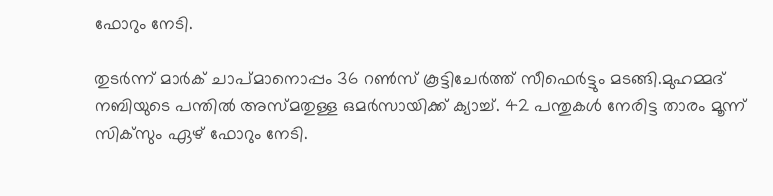ഫോറും നേടി.

തുടര്‍ന്ന് മാര്‍ക് ചാപ്മാനൊപ്പം 36 റണ്‍സ് കൂട്ടിചേര്‍ത്ത് സീഫെര്‍ട്ടും മടങ്ങി.മുഹമ്മദ് നബിയുടെ പന്തില്‍ അസ്മതുള്ള ഒമര്‍സായിക്ക് ക്യാച്ച്. 42 പന്തുകള്‍ നേരിട്ട താരം മൂന്ന് സിക്‌സും ഏഴ് ഫോറും നേടി.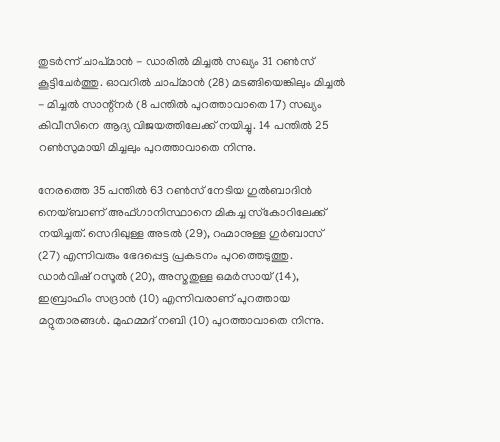തുടര്‍ന്ന് ചാപ്മാന്‍ - ഡാരില്‍ മിച്ചല്‍ സഖ്യം 31 റണ്‍സ് കൂട്ടിചേര്‍ത്തു. ഓവറില്‍ ചാപ്മാന്‍ (28) മടങ്ങിയെങ്കിലും മിച്ചല്‍ - മിച്ചല്‍ സാന്റ്‌നര്‍ (8 പന്തില്‍ പുറത്താവാതെ 17) സഖ്യം കിവീസിനെ ആദ്യ വിജയത്തിലേക്ക് നയിച്ചു. 14 പന്തില്‍ 25 റണ്‍സുമായി മിച്ചലും പുറത്താവാതെ നിന്നു.

നേരത്തെ 35 പന്തില്‍ 63 റണ്‍സ് നേടിയ ഗുല്‍ബാദിന്‍ നെയ്ബാണ് അഫ്ഗാനിസ്ഥാനെ മികച്ച സ്‌കോറിലേക്ക് നയിച്ചത്. സെദിഖുള്ള അടല്‍ (29), റഹ്മാനുള്ള ഗുര്‍ബാസ് (27) എന്നിവരും ഭേദപ്പെട്ട പ്രകടനം പുറത്തെടുത്തു. ഡാര്‍വിഷ് റസൂല്‍ (20), അസ്മതുള്ള ഒമര്‍സായ് (14), ഇബ്രാഹിം സദ്രാന്‍ (10) എന്നിവരാണ് പുറത്തായ മറ്റുതാരങ്ങള്‍. മുഹമ്മദ് നബി (10) പുറത്താവാതെ നിന്നു.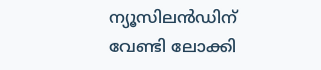ന്യൂസിലന്‍ഡിന് വേണ്ടി ലോക്കി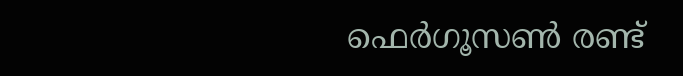ഫെര്‍ഗൂസണ്‍ രണ്ട്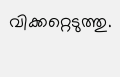വിക്കറ്റെടുത്തു.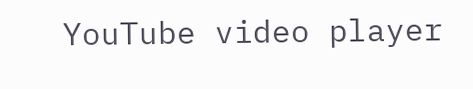YouTube video player